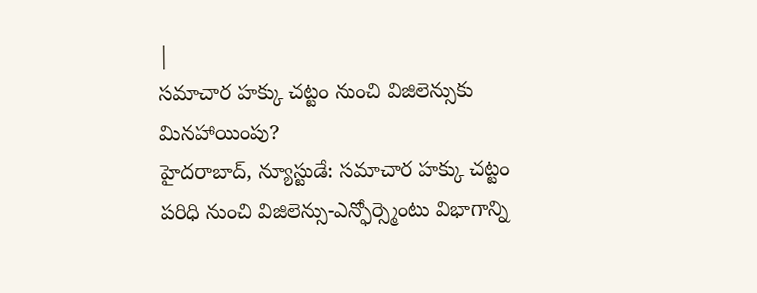|
సమాచార హక్కు చట్టం నుంచి విజిలెన్సుకు మినహాయింపు?
హైదరాబాద్, న్యూస్టుడే: సమాచార హక్కు చట్టం పరిధి నుంచి విజిలెన్సు-ఎన్ఫోర్స్మెంటు విభాగాన్ని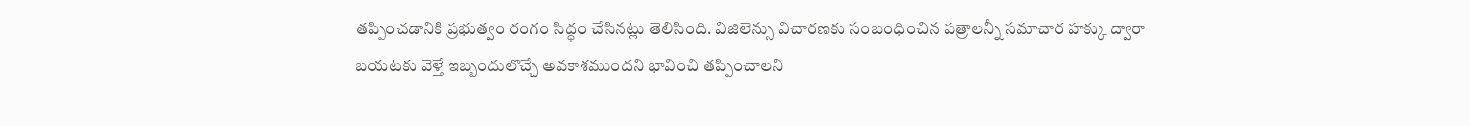తప్పించడానికి ప్రభుత్వం రంగం సిద్ధం చేసినట్లు తెలిసింది. విజిలెన్సు విచారణకు సంబంధించిన పత్రాలన్నీ సమాచార హక్కు ద్వారా బయటకు వెళ్తే ఇబ్బందులొచ్చే అవకాశముందని భావించి తప్పించాలని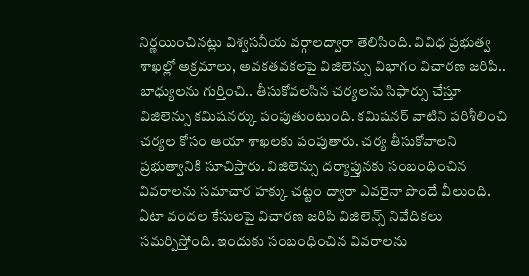నిర్ణయించినట్లు విశ్వసనీయ వర్గాలద్వారా తెలిసింది. వివిధ ప్రభుత్వ శాఖల్లో అక్రమాలు, అవకతవకలపై విజిలెన్సు విభాగం విచారణ జరిపి.. బాధ్యులను గుర్తించి.. తీసుకోవలసిన చర్యలను సిఫార్సు చేస్తూ విజిలెన్సు కమిషనర్కు పంపుతుంటుంది. కమిషనర్ వాటిని పరిశీలించి చర్యల కోసం ఆయా శాఖలకు పంపుతారు. చర్య తీసుకోవాలని ప్రభుత్వానికి సూచిస్తారు. విజిలెన్సు దర్యాప్తునకు సంబంధించిన వివరాలను సమాచార హక్కు చట్టం ద్వారా ఎవరైనా పొందే వీలుంది. ఏటా వందల కేసులపై విచారణ జరిపి విజిలెన్స్ నివేదికలు సమర్పిస్తోంది. ఇందుకు సంబంధించిన వివరాలను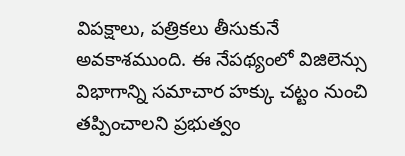విపక్షాలు, పత్రికలు తీసుకునే అవకాశముంది. ఈ నేపథ్యంలో విజిలెన్సు విభాగాన్ని సమాచార హక్కు చట్టం నుంచి తప్పించాలని ప్రభుత్వం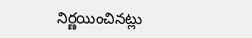నిర్ణయించినట్లు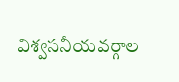విశ్వసనీయవర్గాల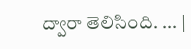ద్వారా తెలిసింది. ... |